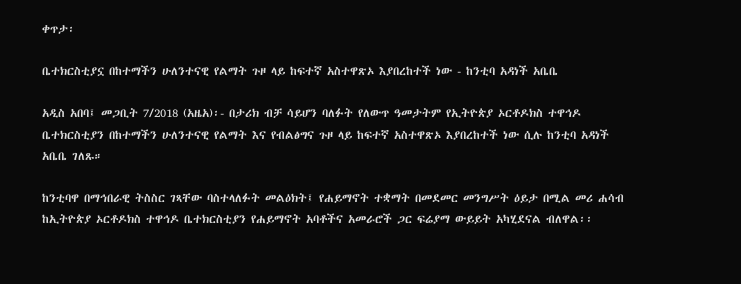ቀጥታ፡

ቤተክርስቲያኗ በከተማችን ሁለንተናዊ የልማት ጉዞ ላይ ከፍተኛ አስተዋጽኦ እያበረከተች ነው - ከንቲባ አዳነች አቤቤ

አዲስ አበባ፤ መጋቢት 7/2018 (አዜአ)፡- በታሪክ ብቻ ሳይሆን ባለፉት የለውጥ ዓመታትም የኢትዮጵያ ኦርቶዶክስ ተዋኅዶ ቤተክርስቲያን በከተማችን ሁለንተናዊ የልማት እና የብልፅግና ጉዞ ላይ ከፍተኛ አስተዋጽኦ እያበረከተች ነው ሲሉ ከንቲባ አዳነች አቤቤ ገለጹ።

ከንቲባዋ በማኅበራዊ ትስስር ገጻቸው ባስተላለፉት መልዕክት፤ የሐይማኖት ተቋማት በመደመር መንግሥት ዕይታ በሚል መሪ ሐሳብ ከኢትዮጵያ ኦርቶዶክስ ተዋኅዶ ቤተክርስቲያን የሐይማኖት አባቶችና አመራሮች ጋር ፍሬያማ ውይይት አካሂደናል ብለዋል፡፡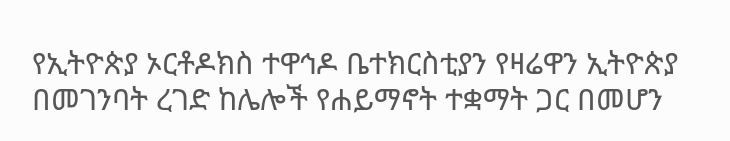የኢትዮጵያ ኦርቶዶክስ ተዋኅዶ ቤተክርስቲያን የዛሬዋን ኢትዮጵያ በመገንባት ረገድ ከሌሎች የሐይማኖት ተቋማት ጋር በመሆን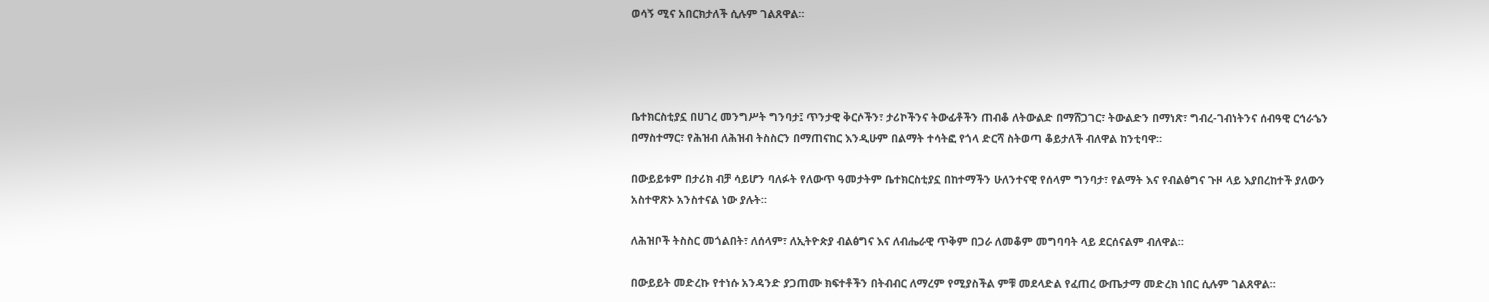ወሳኝ ሚና አበርክታለች ሲሉም ገልጸዋል።




ቤተክርስቲያኗ በሀገረ መንግሥት ግንባታ፤ ጥንታዊ ቅርሶችን፣ ታሪኮችንና ትውፊቶችን ጠብቆ ለትውልድ በማሸጋገር፣ ትውልድን በማነጽ፣ ግብረ-ገብነትንና ሰብዓዊ ርኅራኄን በማስተማር፣ የሕዝብ ለሕዝብ ትስስርን በማጠናከር እንዲሁም በልማት ተሳትፎ የጎላ ድርሻ ስትወጣ ቆይታለች ብለዋል ከንቲባዋ።

በውይይቱም በታሪክ ብቻ ሳይሆን ባለፉት የለውጥ ዓመታትም ቤተክርስቲያኗ በከተማችን ሁለንተናዊ የሰላም ግንባታ፣ የልማት እና የብልፅግና ጉዞ ላይ እያበረከተች ያለውን አስተዋጽኦ አንስተናል ነው ያሉት።

ለሕዝቦች ትስስር መጎልበት፣ ለሰላም፣ ለኢትዮጵያ ብልፅግና እና ለብሔራዊ ጥቅም በጋራ ለመቆም መግባባት ላይ ደርሰናልም ብለዋል።

በውይይት መድረኩ የተነሱ አንዳንድ ያጋጠሙ ክፍተቶችን በትብብር ለማረም የሚያስችል ምቹ መደላድል የፈጠረ ውጤታማ መድረክ ነበር ሲሉም ገልጸዋል።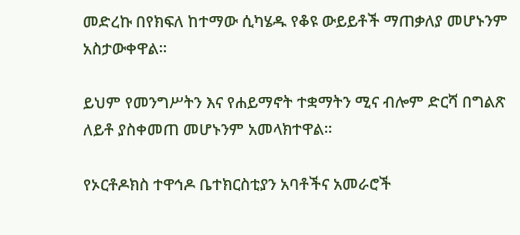መድረኩ በየክፍለ ከተማው ሲካሄዱ የቆዩ ውይይቶች ማጠቃለያ መሆኑንም አስታውቀዋል።

ይህም የመንግሥትን እና የሐይማኖት ተቋማትን ሚና ብሎም ድርሻ በግልጽ ለይቶ ያስቀመጠ መሆኑንም አመላክተዋል።

የኦርቶዶክስ ተዋኅዶ ቤተክርስቲያን አባቶችና አመራሮች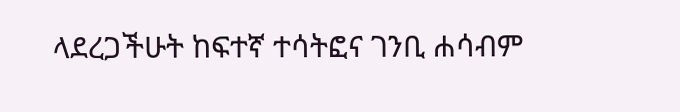ላደረጋችሁት ከፍተኛ ተሳትፎና ገንቢ ሐሳብም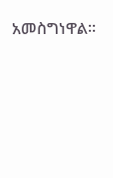አመስግነዋል።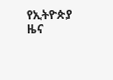የኢትዮጵያ ዜና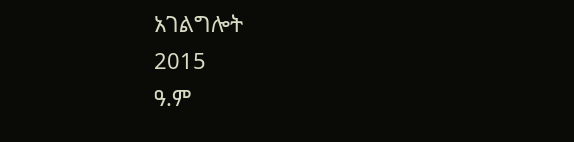አገልግሎት
2015
ዓ.ም